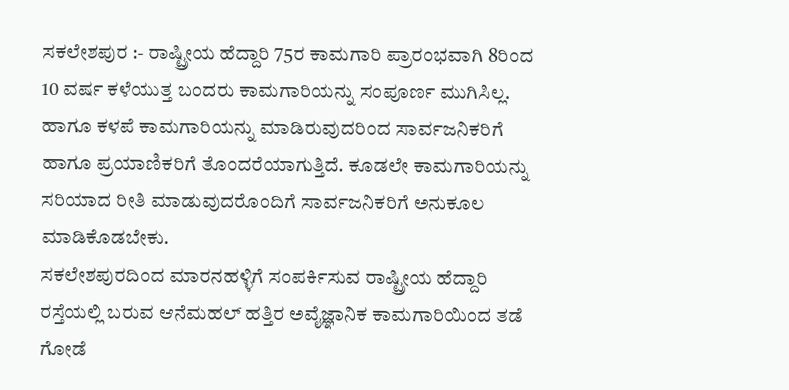ಸಕಲೇಶಪುರ :- ರಾಷ್ಟ್ರೀಯ ಹೆದ್ದಾರಿ 75ರ ಕಾಮಗಾರಿ ಪ್ರಾರಂಭವಾಗಿ 8ರಿಂದ 10 ವರ್ಷ ಕಳೆಯುತ್ತ ಬಂದರು ಕಾಮಗಾರಿಯನ್ನು ಸಂಪೂರ್ಣ ಮುಗಿಸಿಲ್ಲ. ಹಾಗೂ ಕಳಪೆ ಕಾಮಗಾರಿಯನ್ನು ಮಾಡಿರುವುದರಿಂದ ಸಾರ್ವಜನಿಕರಿಗೆ ಹಾಗೂ ಪ್ರಯಾಣಿಕರಿಗೆ ತೊಂದರೆಯಾಗುತ್ತಿದೆ. ಕೂಡಲೇ ಕಾಮಗಾರಿಯನ್ನು ಸರಿಯಾದ ರೀತಿ ಮಾಡುವುದರೊಂದಿಗೆ ಸಾರ್ವಜನಿಕರಿಗೆ ಅನುಕೂಲ ಮಾಡಿಕೊಡಬೇಕು.
ಸಕಲೇಶಪುರದಿಂದ ಮಾರನಹಳ್ಳಿಗೆ ಸಂಪರ್ಕಿಸುವ ರಾಷ್ಟ್ರೀಯ ಹೆದ್ದಾರಿ ರಸ್ತೆಯಲ್ಲಿ ಬರುವ ಆನೆಮಹಲ್ ಹತ್ತಿರ ಅವೈಜ್ಞಾನಿಕ ಕಾಮಗಾರಿಯಿಂದ ತಡೆ ಗೋಡೆ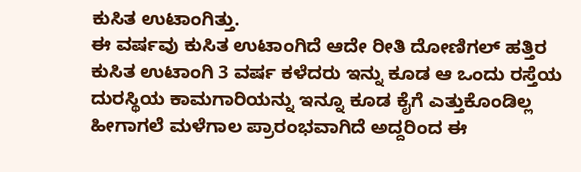ಕುಸಿತ ಉಟಾಂಗಿತ್ತು.
ಈ ವರ್ಷವು ಕುಸಿತ ಉಟಾಂಗಿದೆ ಆದೇ ರೀತಿ ದೋಣಿಗಲ್ ಹತ್ತಿರ ಕುಸಿತ ಉಟಾಂಗಿ 3 ವರ್ಷ ಕಳೆದರು ಇನ್ನು ಕೂಡ ಆ ಒಂದು ರಸ್ತೆಯ ದುರಸ್ಥಿಯ ಕಾಮಗಾರಿಯನ್ನು ಇನ್ನೂ ಕೂಡ ಕೈಗೆ ಎತ್ತುಕೊಂಡಿಲ್ಲ ಹೀಗಾಗಲೆ ಮಳೆಗಾಲ ಪ್ರಾರಂಭವಾಗಿದೆ ಅದ್ದರಿಂದ ಈ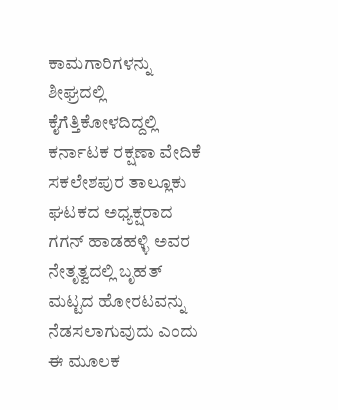ಕಾಮಗಾರಿಗಳನ್ನು ಶೀಘ್ರದಲ್ಲಿ ಕೈಗೆತ್ತಿಕೋಳದಿದ್ದಲ್ಲಿ ಕರ್ನಾಟಕ ರಕ್ಷಣಾ ವೇದಿಕೆ ಸಕಲೇಶಪುರ ತಾಲ್ಲೂಕು ಘಟಕದ ಅಧ್ಯಕ್ಷರಾದ ಗಗನ್ ಹಾಡಹಳ್ಳಿ ಅವರ ನೇತೃತ್ವದಲ್ಲಿ ಬೃಹತ್ ಮಟ್ಟದ ಹೋರಟವನ್ನು ನೆಡಸಲಾಗುವುದು ಎಂದು ಈ ಮೂಲಕ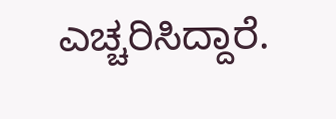ಎಚ್ಚರಿಸಿದ್ದಾರೆ.